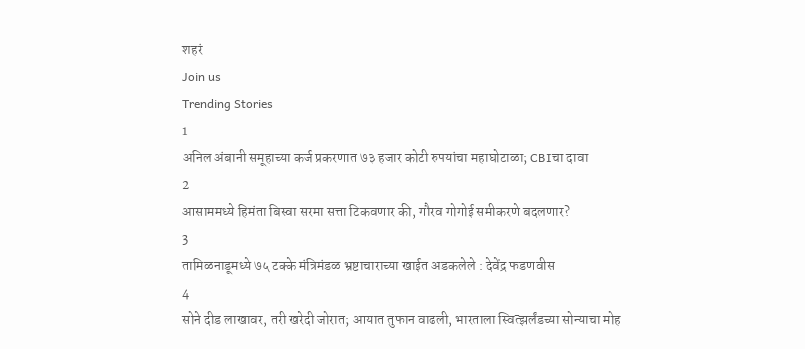शहरं
Join us
Trending Stories
1
अनिल अंबानी समूहाच्या कर्ज प्रकरणात ७३ हजार कोटी रुपयांचा महाघोटाळा; CBIचा दावा
2
आसाममध्ये हिमंता बिस्वा सरमा सत्ता टिकवणार की, गौरव गोगोई समीकरणे बदलणार?
3
तामिळनाडूमध्ये ७५ टक्के मंत्रिमंडळ भ्रष्टाचाराच्या खाईत अडकलेले : देवेंद्र फडणवीस
4
सोने दीड लाखावर, तरी खरेदी जोरात; आयात तुफान वाढली, भारताला स्वित्झर्लंडच्या सोन्याचा मोह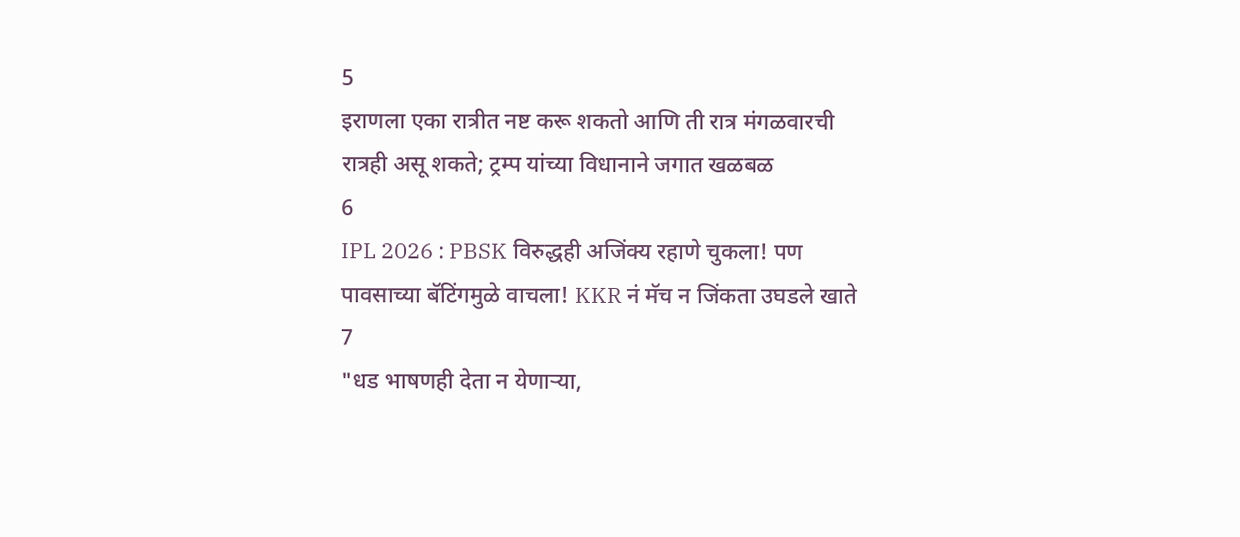5
इराणला एका रात्रीत नष्ट करू शकतो आणि ती रात्र मंगळवारची रात्रही असू शकते; ट्रम्प यांच्या विधानाने जगात खळबळ
6
IPL 2026 : PBSK विरुद्धही अजिंक्य रहाणे चुकला! पण पावसाच्या बॅटिंगमुळे वाचला! KKR नं मॅच न जिंकता उघडले खाते
7
"धड भाषणही देता न येणाऱ्या,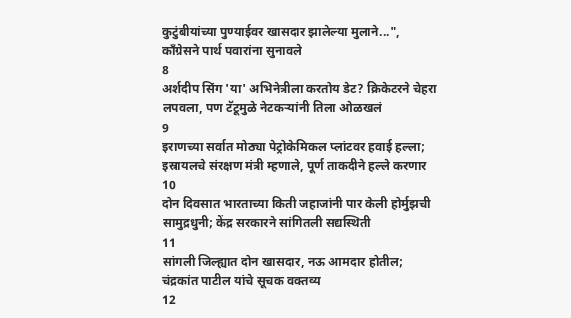कुटुंबीयांच्या पुण्याईवर खासदार झालेल्या मुलाने...", काँग्रेसने पार्थ पवारांना सुनावले
8
अर्शदीप सिंग 'या' अभिनेत्रीला करतोय डेट? क्रिकेटरने चेहरा लपवला, पण टॅटूमुळे नेटकऱ्यांनी तिला ओळखलं
9
इराणच्या सर्वात मोठ्या पेट्रोकेमिकल प्लांटवर हवाई हल्ला; इस्रायलचे संरक्षण मंत्री म्हणाले, पूर्ण ताकदीने हल्ले करणार
10
दोन दिवसात भारताच्या किती जहाजांनी पार केली होर्मुझची सामुद्रधुनी; केंद्र सरकारने सांगितली सद्यस्थिती
11
सांगली जिल्ह्यात दोन खासदार, नऊ आमदार होतील; चंद्रकांत पाटील यांचे सूचक वक्तव्य
12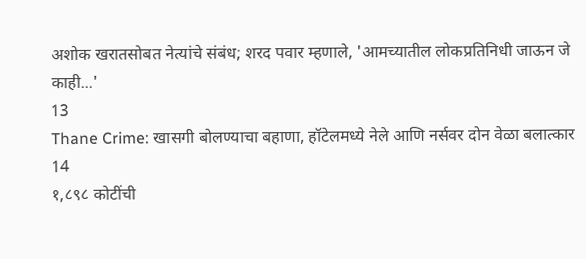अशोक खरातसोबत नेत्यांचे संबंध; शरद पवार म्हणाले, 'आमच्यातील लोकप्रतिनिधी जाऊन जे काही...'
13
Thane Crime: खासगी बोलण्याचा बहाणा, हॉटेलमध्ये नेले आणि नर्सवर दोन वेळा बलात्कार
14
१,८९८ कोटींची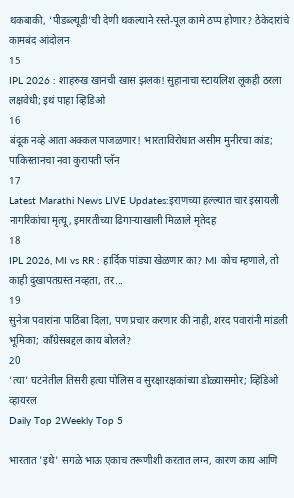थकबाकी, ‘पीडब्ल्यूडी’ची देणी थकल्याने रस्ते-पूल कामे ठप्प होणार? ठेकेदारांचे कामबंद आंदोलन
15
IPL 2026 : शाहरुख खानची खास झलक! सुहानाचा स्टायलिश लूकही ठरला लक्षवेधी; इथं पाहा व्हिडिओ
16
बंदूक नव्हे आता अक्कल पाजळणार! भारताविरोधात असीम मुनीरचा कांड; पाकिस्तानचा नवा कुरापती प्लॅन
17
Latest Marathi News LIVE Updates:इराणच्या हल्ल्यात चार इस्रायली नागरिकांचा मृत्यू, इमारतीच्या ढिगाऱ्याखाली मिळाले मृतेदह
18
IPL 2026, MI vs RR : हार्दिक पांड्या खेळणार का? MI कोच म्हणाले, तो काही दुखापतग्रस्त नव्हता, तर...
19
सुनेत्रा पवारांना पाठिंबा दिला, पण प्रचार करणार की नाही, शरद पवारांनी मांडली भूमिका; काँग्रेसबद्दल काय बोलले?
20
‘त्या’ घटनेतील तिसरी हत्या पोलिस व सुरक्षारक्षकांच्या डोळ्यासमोर; व्हिडिओ व्हायरल
Daily Top 2Weekly Top 5

भारतात 'इथे' सगळे भाऊ एकाच तरूणीशी करतात लग्न, कारण काय आणि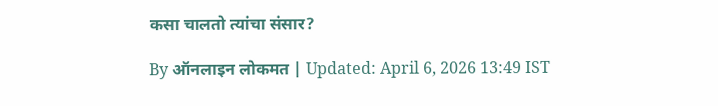कसा चालतो त्यांचा संसार?

By ऑनलाइन लोकमत | Updated: April 6, 2026 13:49 IST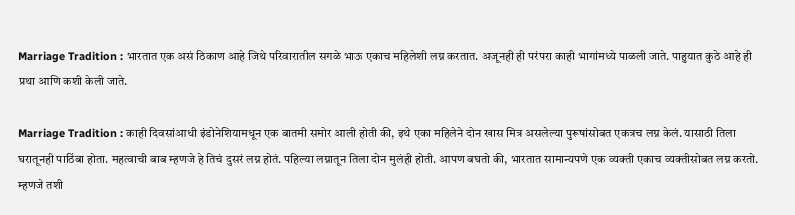Marriage Tradition : भारतात एक असं ठिकाण आहे जिथे परिवारातील सगळे भाऊ एकाच महिलेशी लग्न करतात. अजूनही ही परंपरा काही भागांमध्ये पाळली जाते. पाहुयात कुठे आहे ही प्रथा आणि कशी केली जाते.

Marriage Tradition : काही दिवसांआधी इंडोनेशियामधून एक बातमी समोर आली होती की, इथे एका महिलेने दोन खास मित्र असलेल्या पुरूषांसोबत एकत्रच लग्न केलं. यासाठी तिला घरातूनही पाठिंबा होता. महत्वाची बाब म्हणजे हे तिचं दुसरं लग्न होतं. पहिल्या लग्नातून तिला दोन मुलंही होती. आपण बघतो की, भारतात सामान्यपणे एक व्यक्ती एकाच व्यक्तीसोबत लग्न करतो. म्हणजे तशी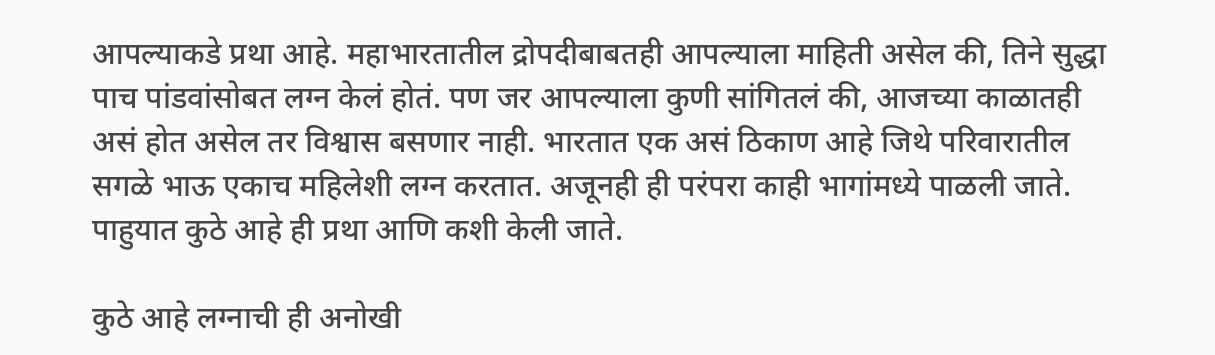आपल्याकडे प्रथा आहे. महाभारतातील द्रोपदीबाबतही आपल्याला माहिती असेल की, तिने सुद्धा पाच पांडवांसोबत लग्न केलं होतं. पण जर आपल्याला कुणी सांगितलं की, आजच्या काळातही असं होत असेल तर विश्वास बसणार नाही. भारतात एक असं ठिकाण आहे जिथे परिवारातील सगळे भाऊ एकाच महिलेशी लग्न करतात. अजूनही ही परंपरा काही भागांमध्ये पाळली जाते. पाहुयात कुठे आहे ही प्रथा आणि कशी केली जाते.

कुठे आहे लग्नाची ही अनोखी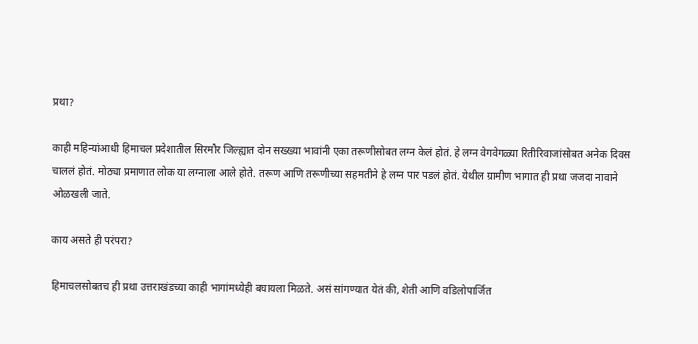प्रथा?

काही महिन्यांआधी हिमाचल प्रदेशातील सिरमौर जिल्ह्यात दोन सख्ख्या भावांनी एका तरूणीसोबत लग्न केलं होतं. हे लग्न वेगवेगळ्या रितीरिवाजांसोबत अनेक दिवस चाललं होतं. मोठ्या प्रमाणात लोक या लग्नाला आले होते. तरूण आणि तरूणीच्या सहमतीने हे लग्न पार पडलं होतं. येथील ग्रामीण भागात ही प्रथा जजदा नावाने ओळखली जाते.

काय असते ही परंपरा?

हिमाचलसोबतच ही प्रथा उत्तराखंडच्या काही भागांमध्येही बघायला मिळते. असं सांगण्यात येतं की, शेती आणि वडिलोपार्जित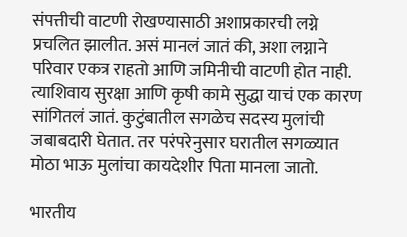संपत्तीची वाटणी रोखण्यासाठी अशाप्रकारची लग्ने प्रचलित झालीत. असं मानलं जातं की, अशा लग्नाने परिवार एकत्र राहतो आणि जमिनीची वाटणी होत नाही. त्याशिवाय सुरक्षा आणि कृषी कामे सुद्धा याचं एक कारण सांगितलं जातं. कुटुंबातील सगळेच सदस्य मुलांची जबाबदारी घेतात. तर परंपरेनुसार घरातील सगळ्यात मोठा भाऊ मुलांचा कायदेशीर पिता मानला जातो.

भारतीय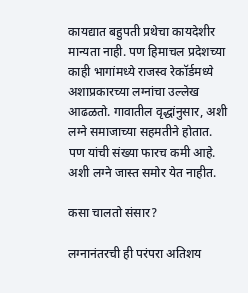कायद्यात बहुपती प्रथेचा कायदेशीर मान्यता नाही. पण हिमाचल प्रदेशच्या काही भागांमध्ये राजस्व रेकॉर्डमध्ये अशाप्रकारच्या लग्नांचा उल्लेख आढळतो. गावातील वृद्धांनुसार, अशी लग्ने समाजाच्या सहमतीने होतात. पण यांची संख्या फारच कमी आहे. अशी लग्ने जास्त समोर येत नाहीत.

कसा चालतो संसार?

लग्नानंतरची ही परंपरा अतिशय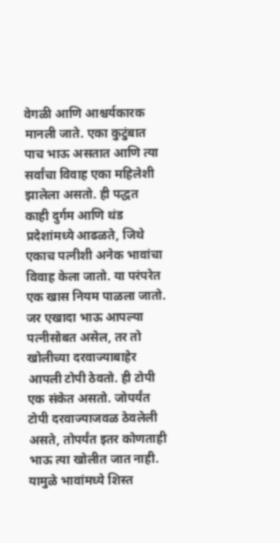वेगळी आणि आश्चर्यकारक मानली जाते. एका कुटुंबात पाच भाऊ असतात आणि त्या सर्वांचा विवाह एका महिलेशी झालेला असतो. ही पद्धत काही दुर्गम आणि थंड प्रदेशांमध्ये आढळते, जिथे एकाच पत्नीशी अनेक भावांचा विवाह केला जातो. या परंपरेत एक खास नियम पाळला जातो. जर एखादा भाऊ आपल्या पत्नीसोबत असेल, तर तो खोलीच्या दरवाज्याबाहेर आपली टोपी ठेवतो. ही टोपी एक संकेत असतो. जोपर्यंत टोपी दरवाज्याजवळ ठेवलेली असते, तोपर्यंत इतर कोणताही भाऊ त्या खोलीत जात नाही. यामुळे भावांमध्ये शिस्त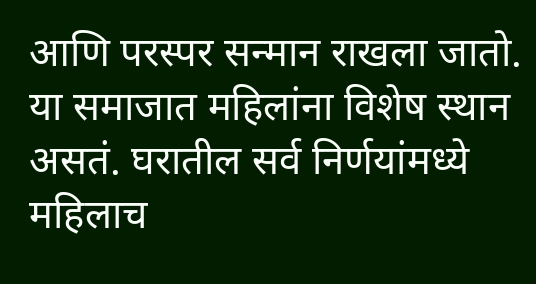आणि परस्पर सन्मान राखला जातो. या समाजात महिलांना विशेष स्थान असतं. घरातील सर्व निर्णयांमध्ये महिलाच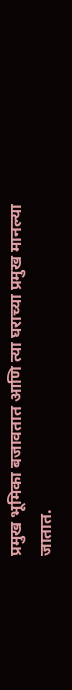प्रमुख भूमिका बजावतात आणि त्या घराच्या प्रमुख मानल्या जातात.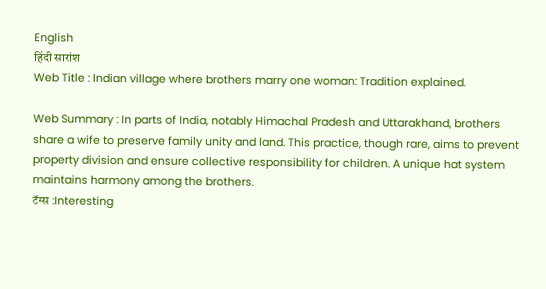English
हिंदी सारांश
Web Title : Indian village where brothers marry one woman: Tradition explained.

Web Summary : In parts of India, notably Himachal Pradesh and Uttarakhand, brothers share a wife to preserve family unity and land. This practice, though rare, aims to prevent property division and ensure collective responsibility for children. A unique hat system maintains harmony among the brothers.
टॅग्स :Interesting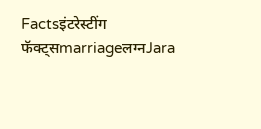Factsइंटरेस्टींग फॅक्ट्सmarriageलग्नJara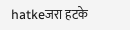hatkeजरा हटके